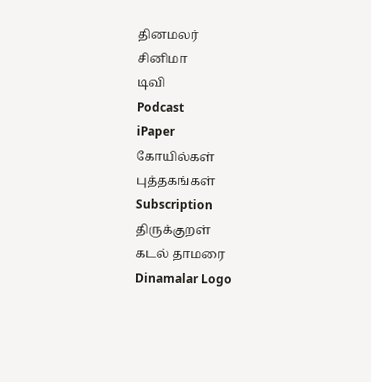தினமலர்
சினிமா
டிவி
Podcast
iPaper
கோயில்கள்
புத்தகங்கள்
Subscription
திருக்குறள்
கடல் தாமரை
Dinamalar Logo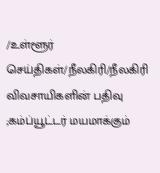/உள்ளூர் செய்திகள்/நீலகிரி/நீலகிரி விவசாயிகளின் பதிவு ;கம்ப்யூட்டர் மயமாக்கும்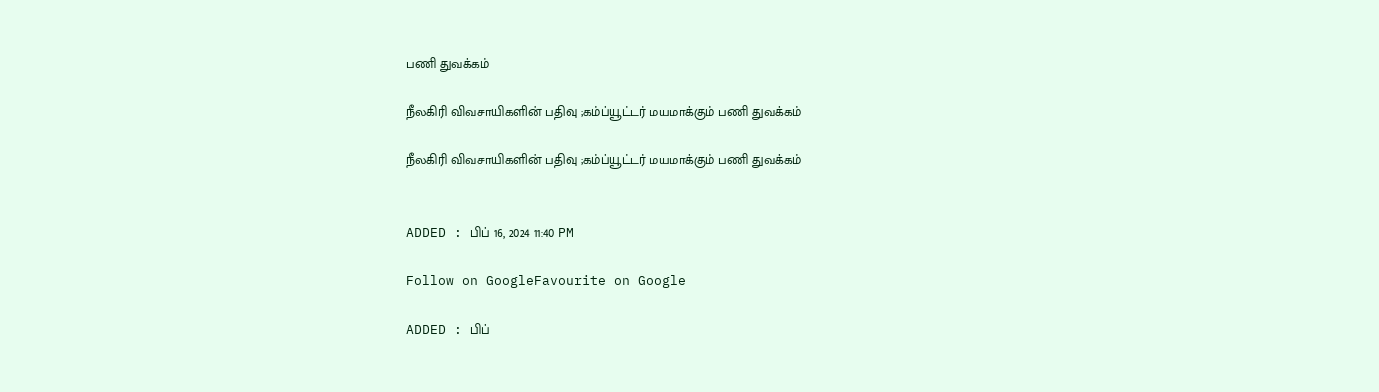பணி துவக்கம்

நீலகிரி விவசாயிகளின் பதிவு ;கம்ப்யூட்டர் மயமாக்கும் பணி துவக்கம்

நீலகிரி விவசாயிகளின் பதிவு ;கம்ப்யூட்டர் மயமாக்கும் பணி துவக்கம்


ADDED : பிப் 16, 2024 11:40 PM

Follow on GoogleFavourite on Google

ADDED : பிப்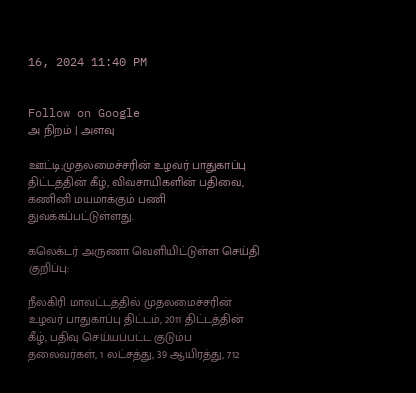16, 2024 11:40 PM


Follow on Google
அ நிறம் | அளவு

ஊட்டி;முதலமைச்சரின் உழவர் பாதுகாப்பு திட்டத்தின் கீழ், விவசாயிகளின் பதிவை, கணினி மயமாக்கும் பணி துவக்கப்பட்டுள்ளது.

கலெக்டர் அருணா வெளியிட்டுள்ள செய்தி குறிப்பு:

நீலகிரி மாவட்டத்தில் முதலமைச்சரின் உழவர் பாதுகாப்பு திட்டம், 2011 திட்டத்தின் கீழ், பதிவு செய்யப்பட்ட குடும்ப தலைவர்கள், 1 லட்சத்து, 39 ஆயிரத்து, 712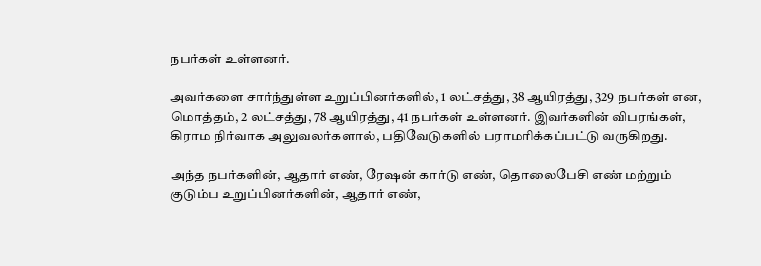நபர்கள் உள்ளனர்.

அவர்களை சார்ந்துள்ள உறுப்பினர்களில், 1 லட்சத்து, 38 ஆயிரத்து, 329 நபர்கள் என, மொத்தம், 2 லட்சத்து, 78 ஆயிரத்து, 41 நபர்கள் உள்ளனர். இவர்களின் விபரங்கள், கிராம நிர்வாக அலுவலர்களால், பதிவேடுகளில் பராமரிக்கப்பட்டு வருகிறது.

அந்த நபர்களின், ஆதார் எண், ரேஷன் கார்டு எண், தொலைபேசி எண் மற்றும் குடும்ப உறுப்பினர்களின், ஆதார் எண்,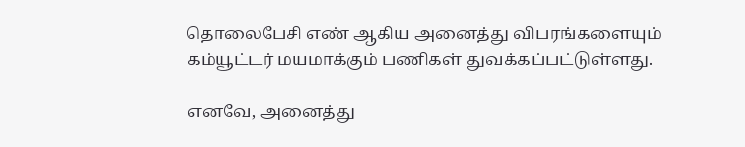தொலைபேசி எண் ஆகிய அனைத்து விபரங்களையும் கம்யூட்டர் மயமாக்கும் பணிகள் துவக்கப்பட்டுள்ளது.

எனவே, அனைத்து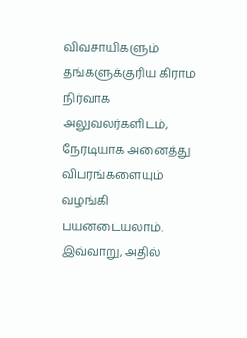விவசாயிகளும் தங்களுக்குரிய கிராம நிர்வாக அலுவலர்களிடம், நேரடியாக அனைத்து விபரங்களையும் வழங்கி பயனடையலாம். இவ்வாறு, அதில்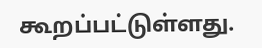கூறப்பட்டுள்ளது.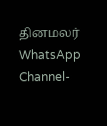தினமலர் WhatsApp Channel-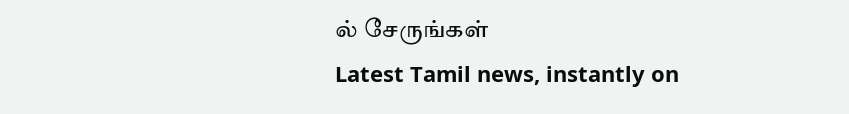ல் சேருங்கள்
Latest Tamil news, instantly on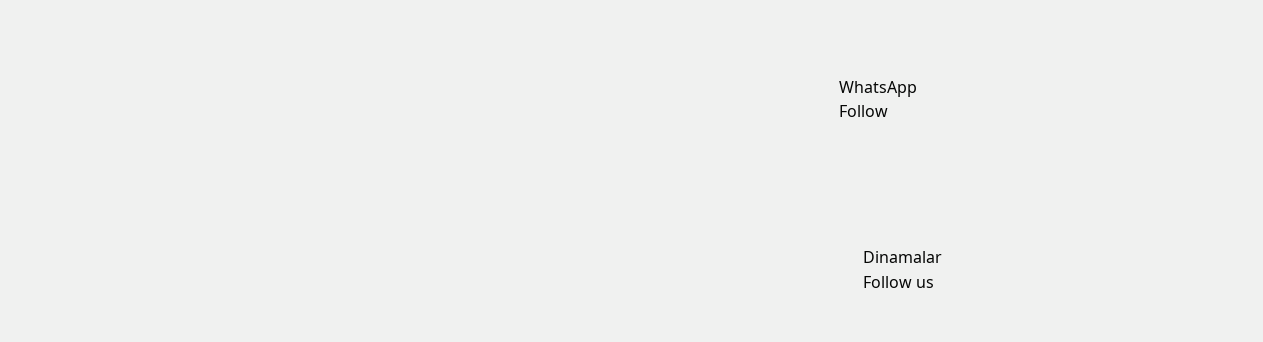WhatsApp
Follow





      Dinamalar
      Follow us